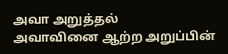அவா அறுத்தல்
அவாவினை ஆற்ற அறுப்பின்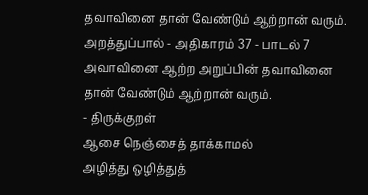தவாவினை தான் வேண்டும் ஆற்றான் வரும்.
அறத்துப்பால் - அதிகாரம் 37 - பாடல் 7
அவாவினை ஆற்ற அறுப்பின் தவாவினை
தான் வேண்டும் ஆற்றான் வரும்.
- திருக்குறள்
ஆசை நெஞ்சைத் தாக்காமல்
அழித்து ஒழித்துத்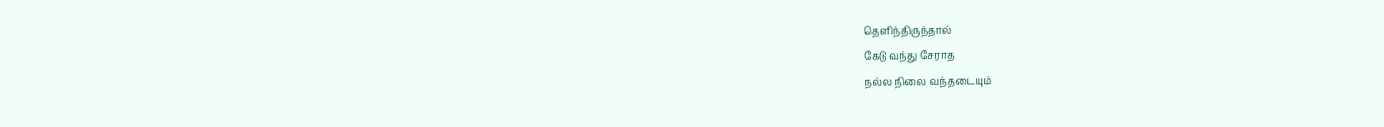தெளிந்திருந்தால்
கேடு வந்து சேராத
நல்ல நிலை வந்தடையும்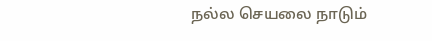நல்ல செயலை நாடும்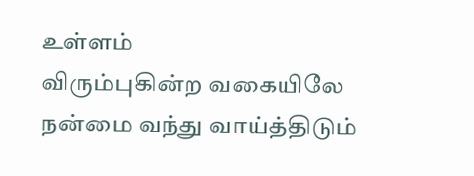உள்ளம்
விரும்புகின்ற வகையிலே
நன்மை வந்து வாய்த்திடும்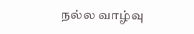நல்ல வாழ்வு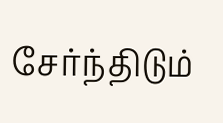சேர்ந்திடும்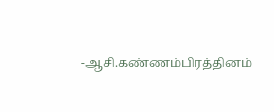-ஆசி.கண்ணம்பிரத்தினம்